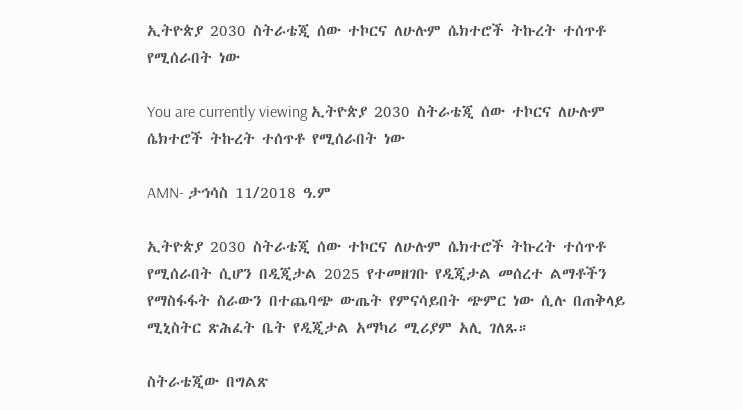ኢትዮጵያ 2030 ስትራቴጂ ሰው ተኮርና ለሁሉም ሴክተሮች ትኩረት ተሰጥቶ የሚሰራበት ነው

You are currently viewing ኢትዮጵያ 2030 ስትራቴጂ ሰው ተኮርና ለሁሉም ሴክተሮች ትኩረት ተሰጥቶ የሚሰራበት ነው

AMN- ታኅሳስ 11/2018 ዓ.ም

ኢትዮጵያ 2030 ስትራቴጂ ሰው ተኮርና ለሁሉም ሴክተሮች ትኩረት ተሰጥቶ የሚሰራበት ሲሆን በዲጂታል 2025 የተመዘገቡ የዲጂታል መሰረተ ልማቶችን የማስፋፋት ስራውን በተጨባጭ ውጤት የምናሳይበት ጭምር ነው ሲሉ በጠቅላይ ሚኒስትር ጽሕፈት ቤት የዲጂታል አማካሪ ሚሪያም አሊ ገለጹ።

ስትራቴጂው በግልጽ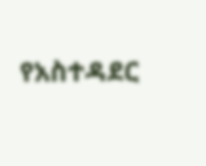የአስተዳደር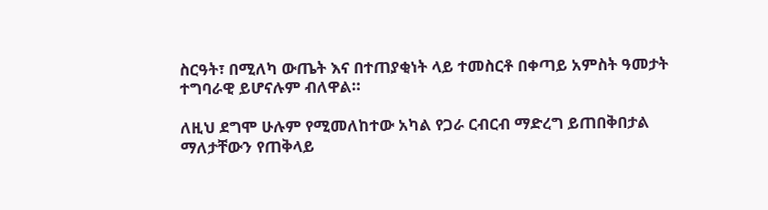ስርዓት፣ በሚለካ ውጤት እና በተጠያቂነት ላይ ተመስርቶ በቀጣይ አምስት ዓመታት ተግባራዊ ይሆናሉም ብለዋል።

ለዚህ ደግሞ ሁሉም የሚመለከተው አካል የጋራ ርብርብ ማድረግ ይጠበቅበታል ማለታቸውን የጠቅላይ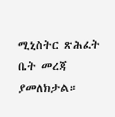ሚኒስትር ጽሕፈት ቤት መረጃ ያመለክታል።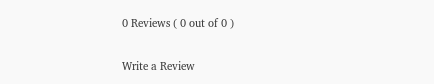0 Reviews ( 0 out of 0 )

Write a Review